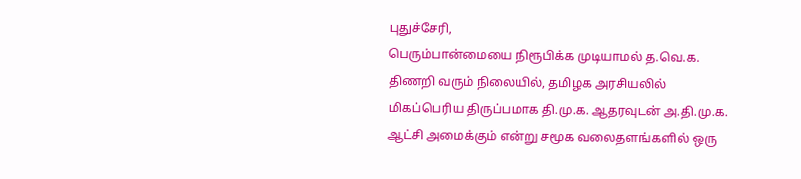புதுச்சேரி,
பெரும்பான்மையை நிரூபிக்க முடியாமல் த.வெ.க. திணறி வரும் நிலையில், தமிழக அரசியலில் மிகப்பெரிய திருப்பமாக தி.மு.க. ஆதரவுடன் அ.தி.மு.க. ஆட்சி அமைக்கும் என்று சமூக வலைதளங்களில் ஒரு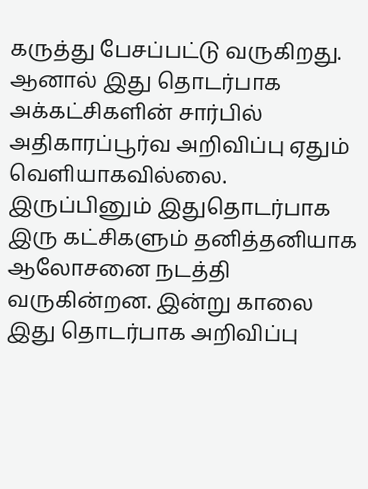கருத்து பேசப்பட்டு வருகிறது. ஆனால் இது தொடர்பாக அக்கட்சிகளின் சார்பில் அதிகாரப்பூர்வ அறிவிப்பு ஏதும் வெளியாகவில்லை. இருப்பினும் இதுதொடர்பாக இரு கட்சிகளும் தனித்தனியாக ஆலோசனை நடத்தி வருகின்றன. இன்று காலை இது தொடர்பாக அறிவிப்பு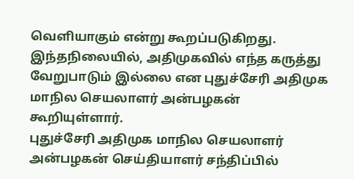வெளியாகும் என்று கூறப்படுகிறது.
இந்தநிலையில், அதிமுகவில் எந்த கருத்து வேறுபாடும் இல்லை என புதுச்சேரி அதிமுக மாநில செயலாளர் அன்பழகன் கூறியுள்ளார்.
புதுச்சேரி அதிமுக மாநில செயலாளர் அன்பழகன் செய்தியாளர் சந்திப்பில்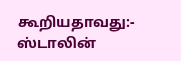கூறியதாவது:-
ஸ்டாலின்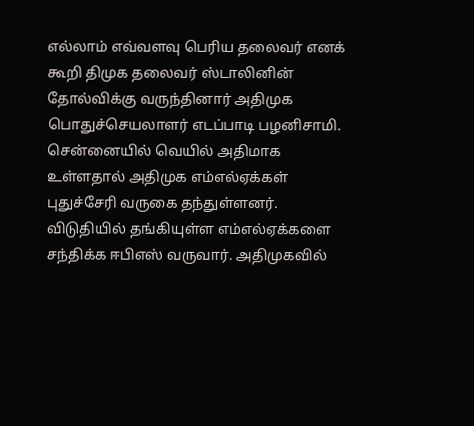எல்லாம் எவ்வளவு பெரிய தலைவர் எனக் கூறி திமுக தலைவர் ஸ்டாலினின் தோல்விக்கு வருந்தினார் அதிமுக பொதுச்செயலாளர் எடப்பாடி பழனிசாமி. சென்னையில் வெயில் அதிமாக உள்ளதால் அதிமுக எம்எல்ஏக்கள் புதுச்சேரி வருகை தந்துள்ளனர்.
விடுதியில் தங்கியுள்ள எம்எல்ஏக்களை சந்திக்க ஈபிஎஸ் வருவார். அதிமுகவில்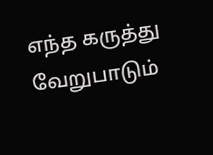எந்த கருத்து வேறுபாடும்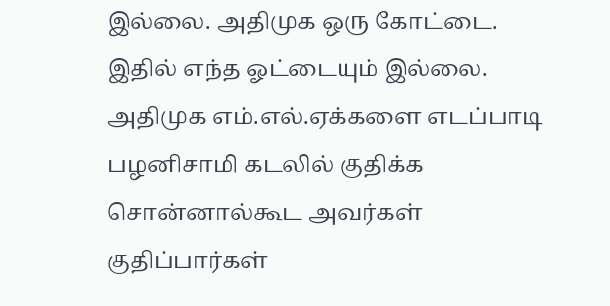இல்லை. அதிமுக ஒரு கோட்டை. இதில் எந்த ஓட்டையும் இல்லை. அதிமுக எம்.எல்.ஏக்களை எடப்பாடி பழனிசாமி கடலில் குதிக்க சொன்னால்கூட அவர்கள் குதிப்பார்கள்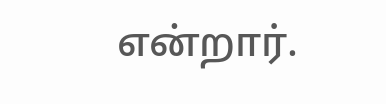என்றார்.